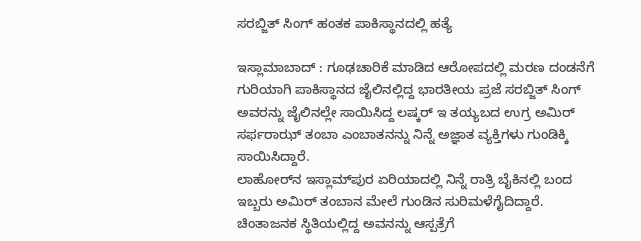ಸರಬ್ಜಿತ್‌ ಸಿಂಗ್‌ ಹಂತಕ ಪಾಕಿಸ್ಥಾನದಲ್ಲಿ ಹತ್ಯೆ

ಇಸ್ಲಾಮಾಬಾದ್‌ : ಗೂಢಚಾರಿಕೆ ಮಾಡಿದ ಆರೋಪದಲ್ಲಿ ಮರಣ ದಂಡನೆಗೆ ಗುರಿಯಾಗಿ ಪಾಕಿಸ್ಥಾನದ ಜೈಲಿನಲ್ಲಿದ್ದ ಭಾರತೀಯ ಪ್ರಜೆ ಸರಬ್ಜಿತ್‌ ಸಿಂಗ್‌ ಅವರನ್ನು ಜೈಲಿನಲ್ಲೇ ಸಾಯಿಸಿದ್ದ ಲಷ್ಕರ್‌ ಇ ತಯ್ಯಬದ ಉಗ್ರ ಅಮಿರ್‌ ಸರ್ಫರಾಝ್‌ ತಂಬಾ ಎಂಬಾತನನ್ನು ನಿನ್ನೆ ಅಜ್ಞಾತ ವ್ಯಕ್ತಿಗಳು ಗುಂಡಿಕ್ಕಿ ಸಾಯಿಸಿದ್ದಾರೆ.
ಲಾಹೋರ್‌ನ ಇಸ್ಲಾಮ್‌ಪುರ ಏರಿಯಾದಲ್ಲಿ ನಿನ್ನೆ ರಾತ್ರಿ ಬೈಕಿನಲ್ಲಿ ಬಂದ ಇಬ್ಬರು ಅಮಿರ್‌ ತಂಬಾನ ಮೇಲೆ ಗುಂಡಿನ ಸುರಿಮಳೆಗೈದಿದ್ದಾರೆ. ಚಿಂತಾಜನಕ ಸ್ಥಿತಿಯಲ್ಲಿದ್ದ ಅವನನ್ನು ಆಸ್ಪತ್ರೆಗೆ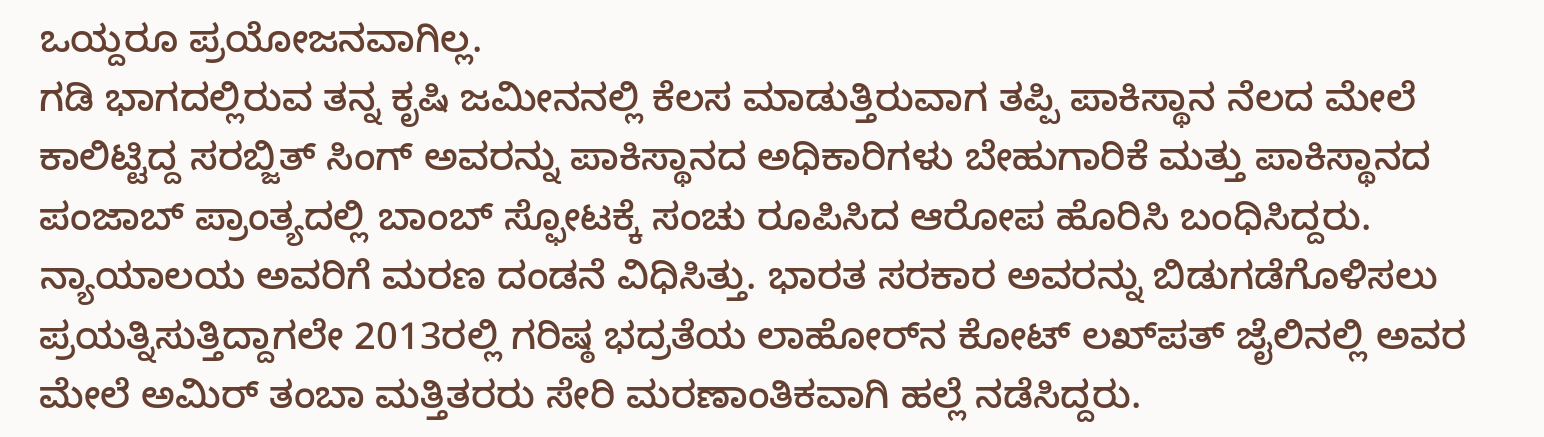ಒಯ್ದರೂ ಪ್ರಯೋಜನವಾಗಿಲ್ಲ.
ಗಡಿ ಭಾಗದಲ್ಲಿರುವ ತನ್ನ ಕೃಷಿ ಜಮೀನನಲ್ಲಿ ಕೆಲಸ ಮಾಡುತ್ತಿರುವಾಗ ತಪ್ಪಿ ಪಾಕಿಸ್ಥಾನ ನೆಲದ ಮೇಲೆ ಕಾಲಿಟ್ಟಿದ್ದ ಸರಬ್ಜಿತ್‌ ಸಿಂಗ್‌ ಅವರನ್ನು ಪಾಕಿಸ್ಥಾನದ ಅಧಿಕಾರಿಗಳು ಬೇಹುಗಾರಿಕೆ ಮತ್ತು ಪಾಕಿಸ್ಥಾನದ ಪಂಜಾಬ್‌ ಪ್ರಾಂತ್ಯದಲ್ಲಿ ಬಾಂಬ್‌ ಸ್ಫೋಟಕ್ಕೆ ಸಂಚು ರೂಪಿಸಿದ ಆರೋಪ ಹೊರಿಸಿ ಬಂಧಿಸಿದ್ದರು. ನ್ಯಾಯಾಲಯ ಅವರಿಗೆ ಮರಣ ದಂಡನೆ ವಿಧಿಸಿತ್ತು. ಭಾರತ ಸರಕಾರ ಅವರನ್ನು ಬಿಡುಗಡೆಗೊಳಿಸಲು ಪ್ರಯತ್ನಿಸುತ್ತಿದ್ದಾಗಲೇ 2013ರಲ್ಲಿ ಗರಿಷ್ಠ ಭದ್ರತೆಯ ಲಾಹೋರ್‌ನ ಕೋಟ್‌ ಲಖ್‌ಪತ್‌ ಜೈಲಿನಲ್ಲಿ ಅವರ ಮೇಲೆ ಅಮಿರ್‌ ತಂಬಾ ಮತ್ತಿತರರು ಸೇರಿ ಮರಣಾಂತಿಕವಾಗಿ ಹಲ್ಲೆ ನಡೆಸಿದ್ದರು.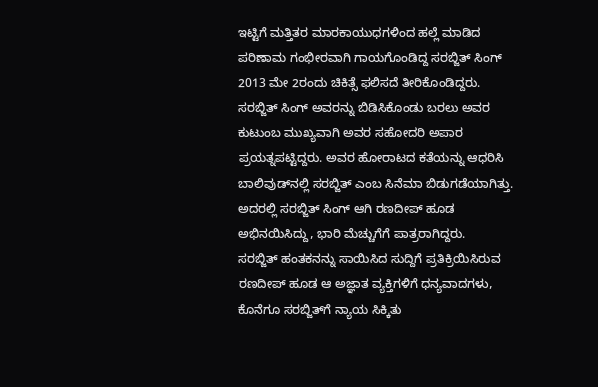ಇಟ್ಟಿಗೆ ಮತ್ತಿತರ ಮಾರಕಾಯುಧಗಳಿಂದ ಹಲ್ಲೆ ಮಾಡಿದ ಪರಿಣಾಮ ಗಂಭೀರವಾಗಿ ಗಾಯಗೊಂಡಿದ್ದ ಸರಬ್ಜಿತ್‌ ಸಿಂಗ್‌ 2013 ಮೇ 2ರಂದು ಚಿಕಿತ್ಸೆ ಫಲಿಸದೆ ತೀರಿಕೊಂಡಿದ್ದರು.
ಸರಬ್ಜಿತ್‌ ಸಿಂಗ್‌ ಅವರನ್ನು ಬಿಡಿಸಿಕೊಂಡು ಬರಲು ಅವರ ಕುಟುಂಬ ಮುಖ್ಯವಾಗಿ ಅವರ ಸಹೋದರಿ ಅಪಾರ ಪ್ರಯತ್ನಪಟ್ಟಿದ್ದರು. ಅವರ ಹೋರಾಟದ ಕತೆಯನ್ನು ಆಧರಿಸಿ ಬಾಲಿವುಡ್‌ನಲ್ಲಿ ಸರಬ್ಜಿತ್‌ ಎಂಬ ಸಿನೆಮಾ ಬಿಡುಗಡೆಯಾಗಿತ್ತು. ಅದರಲ್ಲಿ ಸರಬ್ಜಿತ್‌ ಸಿಂಗ್‌ ಆಗಿ ರಣದೀಪ್‌ ಹೂಡ ಅಭಿನಯಿಸಿದ್ದು, ಭಾರಿ ಮೆಚ್ಚುಗೆಗೆ ಪಾತ್ರರಾಗಿದ್ದರು.
ಸರಬ್ಜಿತ್‌ ಹಂತಕನನ್ನು ಸಾಯಿಸಿದ ಸುದ್ದಿಗೆ ಪ್ರತಿಕ್ರಿಯಿಸಿರುವ ರಣದೀಪ್‌ ಹೂಡ ಆ ಅಜ್ಞಾತ ವ್ಯಕ್ತಿಗಳಿಗೆ ಧನ್ಯವಾದಗಳು, ಕೊನೆಗೂ ಸರಬ್ಜಿತ್‌ಗೆ ನ್ಯಾಯ ಸಿಕ್ಕಿತು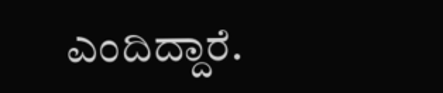ಎಂದಿದ್ದಾರೆ.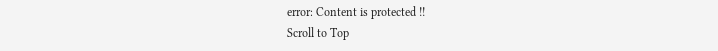error: Content is protected !!
Scroll to Top